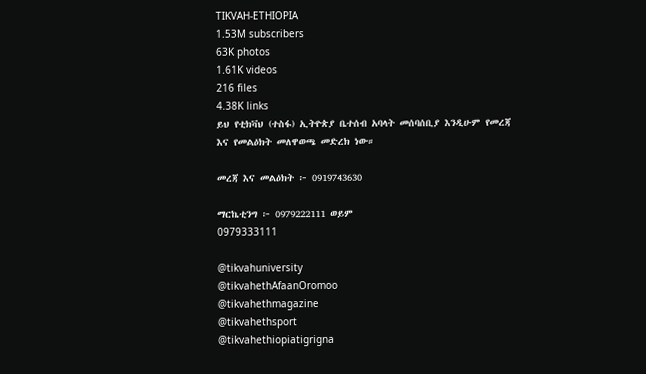TIKVAH-ETHIOPIA
1.53M subscribers
63K photos
1.61K videos
216 files
4.38K links
ይህ የቲክቫህ (ተስፋ) ኢትዮጵያ ቤተሰብ አባላት መሰባሰቢያ እንዲሁም የመረጃ እና የመልዕክት መለዋወጫ መድረክ ነው።

መረጃ እና መልዕክት ፦ 0919743630

ማርኬቲንግ ፦ 0979222111 ወይም
0979333111

@tikvahuniversity
@tikvahethAfaanOromoo
@tikvahethmagazine
@tikvahethsport
@tikvahethiopiatigrigna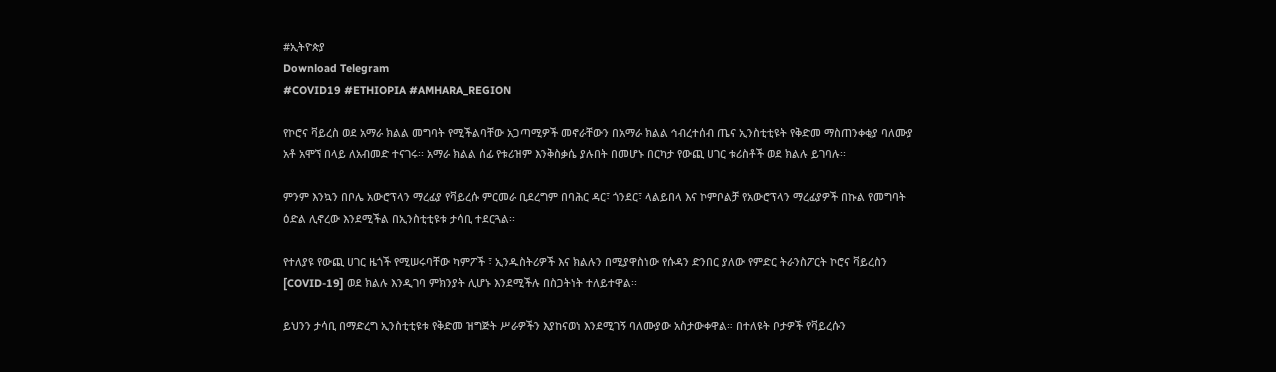#ኢትዮጵያ
Download Telegram
#COVID19 #ETHIOPIA #AMHARA_REGION

የኮሮና ቫይረስ ወደ አማራ ክልል መግባት የሚችልባቸው አጋጣሚዎች መኖራቸውን በአማራ ክልል ኅብረተሰብ ጤና ኢንስቲቲዩት የቅድመ ማስጠንቀቂያ ባለሙያ አቶ አሞኘ በላይ ለአብመድ ተናገሩ፡፡ አማራ ክልል ሰፊ የቱሪዝም እንቅስቃሴ ያሉበት በመሆኑ በርካታ የውጪ ሀገር ቱሪስቶች ወደ ክልሉ ይገባሉ፡፡

ምንም እንኳን በቦሌ አውሮፕላን ማረፊያ የቫይረሱ ምርመራ ቢደረግም በባሕር ዳር፣ ጎንደር፣ ላልይበላ እና ኮምቦልቻ የአውሮፕላን ማረፊያዎች በኩል የመግባት ዕድል ሊኖረው እንደሚችል በኢንስቲቲዩቱ ታሳቢ ተደርጓል፡፡

የተለያዩ የውጪ ሀገር ዜጎች የሚሠሩባቸው ካምፖች ፣ ኢንዱስትሪዎች እና ክልሉን በሚያዋስነው የሱዳን ድንበር ያለው የምድር ትራንስፖርት ኮሮና ቫይረስን [COVID-19] ወደ ክልሉ እንዲገባ ምክንያት ሊሆኑ እንደሚችሉ በስጋትነት ተለይተዋል፡፡

ይህንን ታሳቢ በማድረግ ኢንስቲቲዩቱ የቅድመ ዝግጅት ሥራዎችን እያከናወነ እንደሚገኝ ባለሙያው አስታውቀዋል። በተለዩት ቦታዎች የቫይረሱን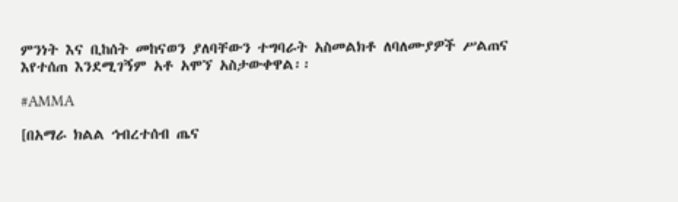ምንነት እና ቢከሰት መከናወን ያለባቸውን ተግባራት አስመልክቶ ለባለሙያዎች ሥልጠና እየተሰጠ እንደሚገኝም አቶ አሞኘ አስታውቀዋል፡፡

#AMMA

[በአማራ ክልል ኅብረተሰብ ጤና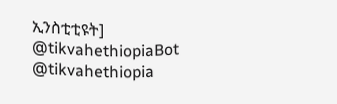ኢንስቲቲዩት]
@tikvahethiopiaBot @tikvahethiopia